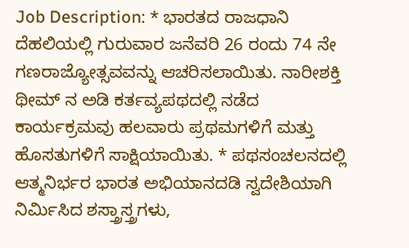Job Description: * ಭಾರತದ ರಾಜಧಾನಿ ದೆಹಲಿಯಲ್ಲಿ ಗುರುವಾರ ಜನೆವರಿ 26 ರಂದು 74 ನೇ ಗಣರಾಜ್ಯೋತ್ಸವವನ್ನು ಆಚರಿಸಲಾಯಿತು. ನಾರೀಶಕ್ತಿ ಥೀಮ್ ನ ಅಡಿ ಕರ್ತವ್ಯಪಥದಲ್ಲಿ ನಡೆದ ಕಾರ್ಯಕ್ರಮವು ಹಲವಾರು ಪ್ರಥಮಗಳಿಗೆ ಮತ್ತು ಹೊಸತುಗಳಿಗೆ ಸಾಕ್ಷಿಯಾಯಿತು. * ಪಥಸಂಚಲನದಲ್ಲಿ ಆತ್ಮನಿರ್ಭರ ಭಾರತ ಅಭಿಯಾನದಡಿ ಸ್ವದೇಶಿಯಾಗಿ ನಿರ್ಮಿಸಿದ ಶಸ್ತ್ರಾಸ್ತ್ರಗಳು,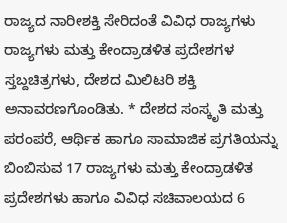ರಾಜ್ಯದ ನಾರೀಶಕ್ತಿ ಸೇರಿದಂತೆ ವಿವಿಧ ರಾಜ್ಯಗಳು ರಾಜ್ಯಗಳು ಮತ್ತು ಕೇಂದ್ರಾಡಳಿತ ಪ್ರದೇಶಗಳ ಸ್ತಬ್ದಚಿತ್ರಗಳು, ದೇಶದ ಮಿಲಿಟರಿ ಶಕ್ತಿ ಅನಾವರಣಗೊಂಡಿತು. * ದೇಶದ ಸಂಸ್ಕೃತಿ ಮತ್ತು ಪರಂಪರೆ, ಆರ್ಥಿಕ ಹಾಗೂ ಸಾಮಾಜಿಕ ಪ್ರಗತಿಯನ್ನು ಬಿಂಬಿಸುವ 17 ರಾಜ್ಯಗಳು ಮತ್ತು ಕೇಂದ್ರಾಡಳಿತ ಪ್ರದೇಶಗಳು ಹಾಗೂ ವಿವಿಧ ಸಚಿವಾಲಯದ 6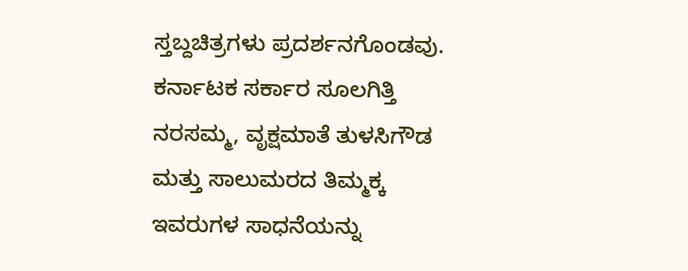ಸ್ತಬ್ದಚಿತ್ರಗಳು ಪ್ರದರ್ಶನಗೊಂಡವು. ಕರ್ನಾಟಕ ಸರ್ಕಾರ ಸೂಲಗಿತ್ತಿ ನರಸಮ್ಮ, ವೃಕ್ಷಮಾತೆ ತುಳಸಿಗೌಡ ಮತ್ತು ಸಾಲುಮರದ ತಿಮ್ಮಕ್ಕ ಇವರುಗಳ ಸಾಧನೆಯನ್ನು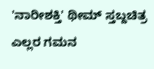'ನಾರೀಶಕ್ತಿ' ಥೀಮ್ ಸ್ತಬ್ದಚಿತ್ರ ಎಲ್ಲರ ಗಮನ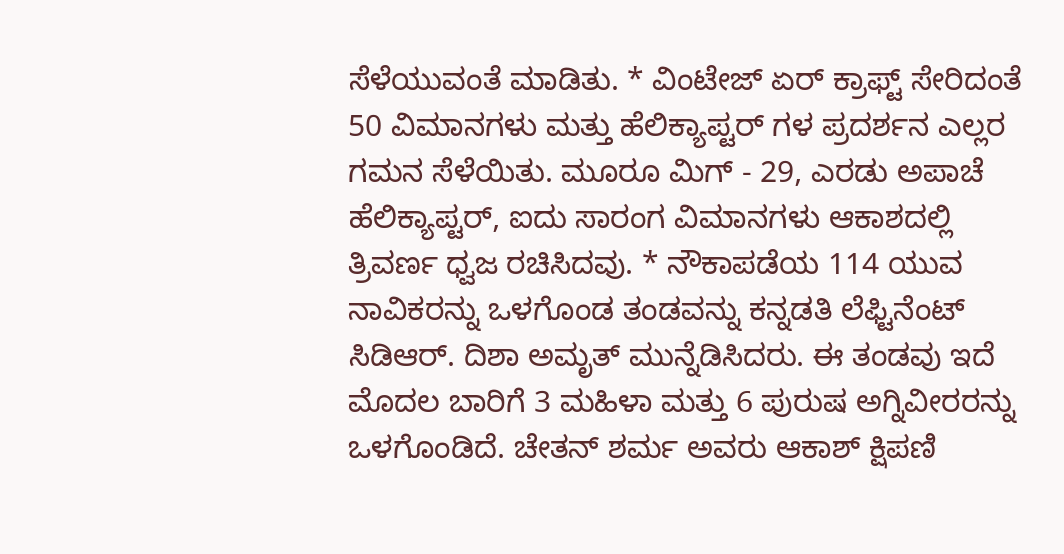ಸೆಳೆಯುವಂತೆ ಮಾಡಿತು. * ವಿಂಟೇಜ್ ಏರ್ ಕ್ರಾಫ್ಟ್ ಸೇರಿದಂತೆ 50 ವಿಮಾನಗಳು ಮತ್ತು ಹೆಲಿಕ್ಯಾಪ್ಟರ್ ಗಳ ಪ್ರದರ್ಶನ ಎಲ್ಲರ ಗಮನ ಸೆಳೆಯಿತು. ಮೂರೂ ಮಿಗ್ - 29, ಎರಡು ಅಪಾಚೆ ಹೆಲಿಕ್ಯಾಪ್ಟರ್, ಐದು ಸಾರಂಗ ವಿಮಾನಗಳು ಆಕಾಶದಲ್ಲಿ ತ್ರಿವರ್ಣ ಧ್ವಜ ರಚಿಸಿದವು. * ನೌಕಾಪಡೆಯ 114 ಯುವ ನಾವಿಕರನ್ನು ಒಳಗೊಂಡ ತಂಡವನ್ನು ಕನ್ನಡತಿ ಲೆಫ್ಟಿನೆಂಟ್ ಸಿಡಿಆರ್. ದಿಶಾ ಅಮೃತ್ ಮುನ್ನೆಡಿಸಿದರು. ಈ ತಂಡವು ಇದೆ ಮೊದಲ ಬಾರಿಗೆ 3 ಮಹಿಳಾ ಮತ್ತು 6 ಪುರುಷ ಅಗ್ನಿವೀರರನ್ನು ಒಳಗೊಂಡಿದೆ. ಚೇತನ್ ಶರ್ಮ ಅವರು ಆಕಾಶ್ ಕ್ಷಿಪಣಿ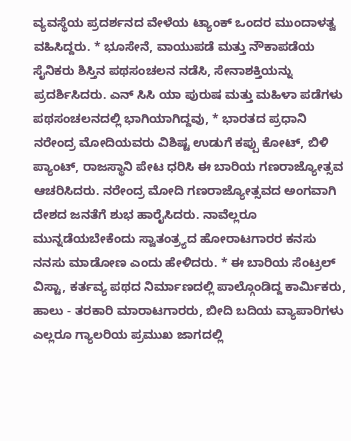ವ್ಯವಸ್ಥೆಯ ಪ್ರದರ್ಶನದ ವೇಳೆಯ ಟ್ಯಾಂಕ್ ಒಂದರ ಮುಂದಾಳತ್ವ ವಹಿಸಿದ್ದರು. * ಭೂಸೇನೆ, ವಾಯುಪಡೆ ಮತ್ತು ನೌಕಾಪಡೆಯ ಸೈನಿಕರು ಶಿಸ್ತಿನ ಪಥಸಂಚಲನ ನಡೆಸಿ, ಸೇನಾಶಕ್ತಿಯನ್ನು ಪ್ರದರ್ಶಿಸಿದರು. ಎನ್ ಸಿಸಿ ಯಾ ಪುರುಷ ಮತ್ತು ಮಹಿಳಾ ಪಡೆಗಳು ಪಥಸಂಚಲನದಲ್ಲಿ ಭಾಗಿಯಾಗಿದ್ದವು, * ಭಾರತದ ಪ್ರಧಾನಿ ನರೇಂದ್ರ ಮೋದಿಯವರು ವಿಶಿಷ್ಟ ಉಡುಗೆ ಕಪ್ಪು ಕೋಟ್, ಬಿಳಿ ಪ್ಯಾಂಟ್, ರಾಜಸ್ಥಾನಿ ಪೇಟ ಧರಿಸಿ ಈ ಬಾರಿಯ ಗಣರಾಜ್ಯೋತ್ಸವ ಆಚರಿಸಿದರು. ನರೇಂದ್ರ ಮೋದಿ ಗಣರಾಜ್ಯೋತ್ಸವದ ಅಂಗವಾಗಿ ದೇಶದ ಜನತೆಗೆ ಶುಭ ಹಾರೈಸಿದರು. ನಾವೆಲ್ಲರೂ ಮುನ್ನಡೆಯಬೇಕೆಂದು ಸ್ವಾತಂತ್ರ್ಯದ ಹೋರಾಟಗಾರರ ಕನಸು ನನಸು ಮಾಡೋಣ ಎಂದು ಹೇಳಿದರು. * ಈ ಬಾರಿಯ ಸೆಂಟ್ರಲ್ ವಿಸ್ಟಾ, ಕರ್ತವ್ಯ ಪಥದ ನಿರ್ಮಾಣದಲ್ಲಿ ಪಾಲ್ಗೊಂಡಿದ್ದ ಕಾರ್ಮಿಕರು, ಹಾಲು - ತರಕಾರಿ ಮಾರಾಟಗಾರರು, ಬೀದಿ ಬದಿಯ ವ್ಯಾಪಾರಿಗಳು ಎಲ್ಲರೂ ಗ್ಯಾಲರಿಯ ಪ್ರಮುಖ ಜಾಗದಲ್ಲಿ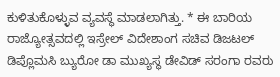ಕುಳಿತುಕೊಳ್ಳುವ ವ್ಯವಸ್ಥೆ ಮಾಡಲಾಗಿತ್ತು. * ಈ ಬಾರಿಯ ರಾಜ್ಯೋತ್ಸವದಲ್ಲಿ ಇಸ್ರೇಲ್ ವಿದೇಶಾಂಗ ಸಚಿವ ಡಿಜಟಲ್ ಡಿಪ್ಲೊಮಸಿ ಬ್ಯುರೋ ಡಾ ಮುಖ್ಯಸ್ಥ ಡೇವಿಡ್ ಸರಂಗಾ ರವರು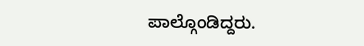ಪಾಲ್ಗೊಂಡಿದ್ದರು.